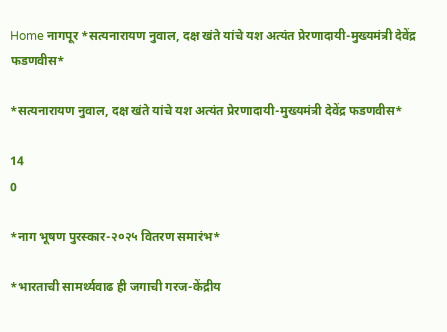Home नागपूर *सत्यनारायण नुवाल, दक्ष खंते यांचे यश अत्यंत प्रेरणादायी-मुख्यमंत्री देवेंद्र फडणवीस*

*सत्यनारायण नुवाल, दक्ष खंते यांचे यश अत्यंत प्रेरणादायी-मुख्यमंत्री देवेंद्र फडणवीस*

14
0

*नाग भूषण पुरस्कार-२०२५ वितरण समारंभ*

*भारताची सामर्थ्यवाढ ही जगाची गरज-केंद्रीय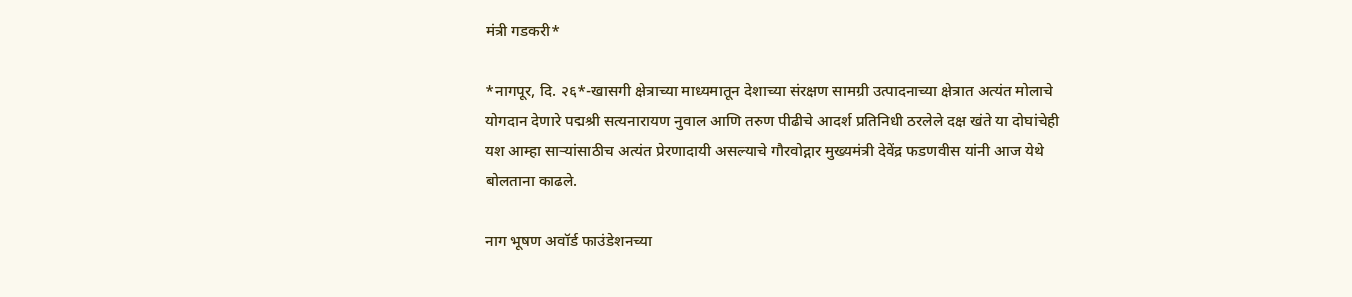मंत्री गडकरी*

*नागपूर, दि. २६*-खासगी क्षेत्राच्या माध्यमातून देशाच्या संरक्षण सामग्री उत्पादनाच्या क्षेत्रात अत्यंत मोलाचे योगदान देणारे पद्मश्री सत्यनारायण नुवाल आणि तरुण पीढीचे आदर्श प्रतिनिधी ठरलेले दक्ष खंते या दोघांचेही यश आम्हा साऱ्यांसाठीच अत्यंत प्रेरणादायी असल्याचे गौरवोद्गार मुख्यमंत्री देवेंद्र फडणवीस यांनी आज येथे बोलताना काढले.

नाग भूषण अवॉर्ड फाउंडेशनच्या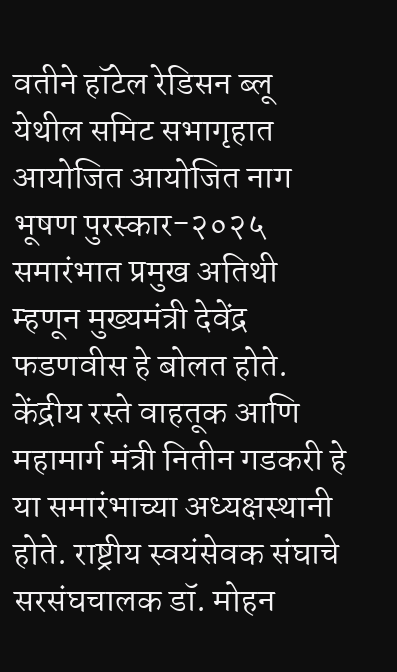वतीने हॉटेल रेडिसन ब्लू येथील समिट सभागृहात आयोजित आयोजित नाग भूषण पुरस्कार-२०२५ समारंभात प्रमुख अतिथी म्हणून मुख्यमंत्री देवेंद्र फडणवीस हे बोलत होते. केंद्रीय रस्ते वाहतूक आणि महामार्ग मंत्री नितीन गडकरी हे या समारंभाच्या अध्यक्षस्थानी होते. राष्ट्रीय स्वयंसेवक संघाचे सरसंघचालक डॉ. मोहन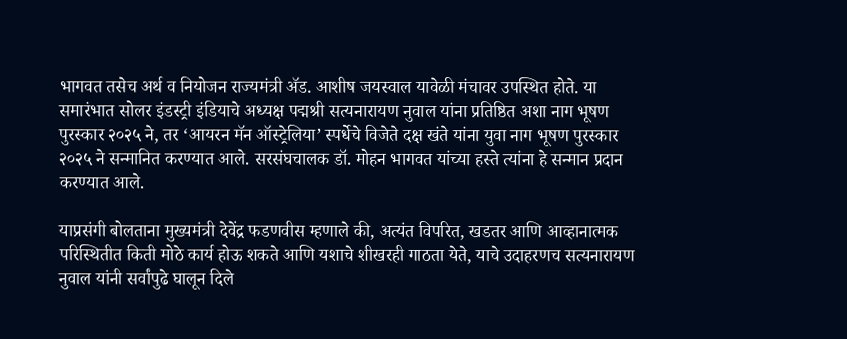भागवत तसेच अर्थ व नियोजन राज्यमंत्री ॲड. आशीष जयस्वाल यावेळी मंचावर उपस्थित होते. या समारंभात सोलर इंडस्ट्री इंडियाचे अध्यक्ष पद्मश्री सत्यनारायण नुवाल यांना प्रतिष्ठित अशा नाग भूषण पुरस्कार २०२५ ने, तर ‘आयरन मॅन ऑस्ट्रेलिया’ स्पर्धेचे विजेते दक्ष खंते यांना युवा नाग भूषण पुरस्कार २०२५ ने सन्मानित करण्यात आले. सरसंघचालक डॉ. मोहन भागवत यांच्या हस्ते त्यांना हे सन्मान प्रदान करण्यात आले.

याप्रसंगी बोलताना मुख्यमंत्री देवेंद्र फडणवीस म्हणाले की, अत्यंत विपरित, खडतर आणि आव्हानात्मक परिस्थितीत किती मोठे कार्य होऊ शकते आणि यशाचे शीखरही गाठता येते, याचे उदाहरणच सत्यनारायण नुवाल यांनी सर्वांपुढे घालून दिले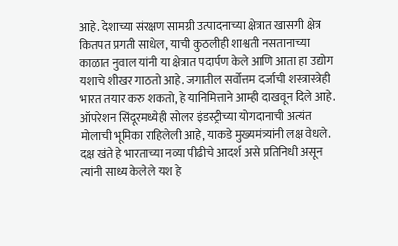आहे. देशाच्या संरक्षण सामग्री उत्पादनाच्या क्षेत्रात खासगी क्षेत्र कितपत प्रगती साधेल, याची कुठलीही शाश्वती नसतानाच्या काळात नुवाल यांनी या क्षेत्रात पदार्पण केले आणि आता हा उद्योग यशाचे शीखर गाठतो आहे. जगातील सर्वोत्तम दर्जाची शस्त्रास्त्रेही भारत तयार करु शकतो, हे यानिमित्ताने आम्ही दाखवून दिले आहे. ऑपरेशन सिंदूरमध्येही सोलर इंडस्ट्रीच्या योगदानाची अत्यंत मोलाची भूमिका राहिलेली आहे, याकडे मुख्यमंत्र्यांनी लक्ष वेधले.
दक्ष खंते हे भारताच्या नव्या पीढीचे आदर्श असे प्रतिनिधी असून त्यांनी साध्य केलेले यश हे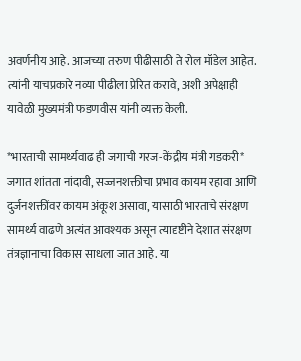अवर्णनीय आहे. आजच्या तरुण पीढीसाठी ते रोल मॉडेल आहेत. त्यांनी याचप्रकारे नव्या पीढीला प्रेरित करावे, अशी अपेक्षाही यावेळी मुख्यमंत्री फडणवीस यांनी व्यक्त केली.

*भारताची सामर्थ्यवाढ ही जगाची गरज-केंद्रीय मंत्री गडकरी*
जगात शांतता नांदावी, सज्जनशक्तीचा प्रभाव कायम रहावा आणि दुर्जनशक्तींवर कायम अंकूश असावा, यासाठी भारताचे संरक्षण सामर्थ्य वाढणे अत्यंत आवश्यक असून त्यादृष्टीने देशात संरक्षण तंत्रज्ञानाचा विकास साधला जात आहे. या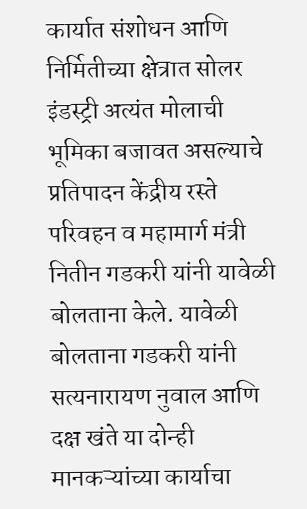कार्यात संशोधन आणि निर्मितीच्या क्षेत्रात सोलर इंडस्ट्री अत्यंत मोलाची भूमिका बजावत असल्याचे प्रतिपादन केंद्रीय रस्ते परिवहन व महामार्ग मंत्री नितीन गडकरी यांनी यावेळी बोलताना केले. यावेळी बोलताना गडकरी यांनी सत्यनारायण नुवाल आणि दक्ष खंते या दोन्ही मानकऱ्यांच्या कार्याचा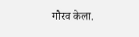गौरव केला.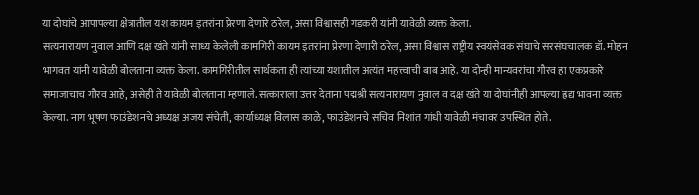या दोघांचे आपापल्या क्षेत्रातील यश कायम इतरांना प्रेरणा देणारे ठरेल, असा विश्वासही गडकरी यांनी यावेळी व्यक्त केला.
सत्यनारायण नुवाल आणि दक्ष खंते यांनी साध्य केलेली कामगिरी कायम इतरांना प्रेरणा देणारी ठरेल, असा विश्वास राष्ट्रीय स्वयंसेवक संघाचे सरसंघचालक डॉ. मोहन भागवत यांनी यावेळी बोलताना व्यक्त केला. कामगिरीतील सार्थकता ही त्यांच्या यशातील अत्यंत महत्त्वाची बाब आहे. या दोन्ही मान्यवरांचा गौरव हा एकप्रकारे समाजाचाच गौरव आहे, असेही ते यावेळी बोलताना म्हणाले. सत्काराला उत्तर देताना पद्मश्री सत्यनारायण नुवाल व दक्ष खंते या दोघांनीही आपल्या ह्रद्य भावना व्यक्त केल्या. नाग भूषण फाउंडेशनचे अध्यक्ष अजय संचेती, कार्याध्यक्ष विलास काळे, फाउंडेशनचे सचिव निशांत गांधी यावेळी मंचावर उपस्थित होते.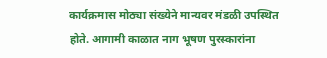कार्यक्रमास मोठ्या संख्येने मान्यवर मंडळी उपस्थित होते. आगामी काळात नाग भूषण पुरस्कारांना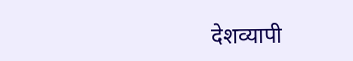देशव्यापी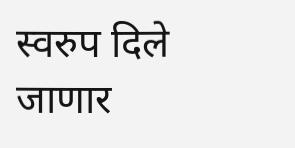स्वरुप दिले जाणार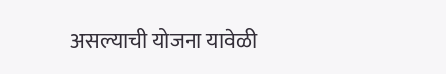असल्याची योजना यावेळी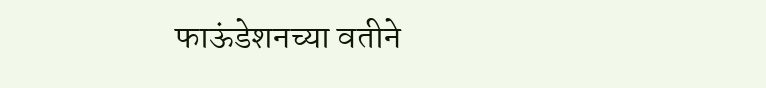फाऊंडेशनच्या वतीने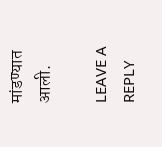मांडण्यात आली.

LEAVE A REPLY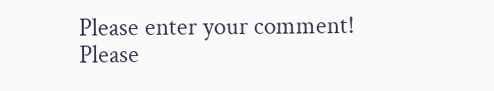Please enter your comment!
Please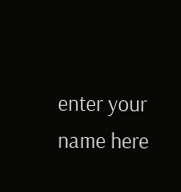enter your name here